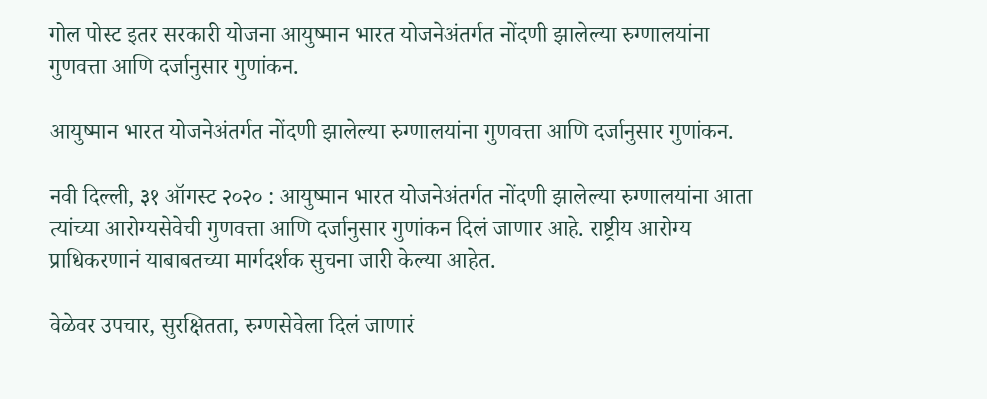गोल पोस्ट इतर सरकारी योजना आयुष्मान भारत योजनेअंतर्गत नोंदणी झालेल्या रुग्णालयांना गुणवत्ता आणि दर्जानुसार गुणांकन.

आयुष्मान भारत योजनेअंतर्गत नोंदणी झालेल्या रुग्णालयांना गुणवत्ता आणि दर्जानुसार गुणांकन.

नवी दिल्ली, ३१ ऑगस्ट २०२० : आयुष्मान भारत योजनेअंतर्गत नोंदणी झालेल्या रुग्णालयांना आता त्यांच्या आरोग्यसेवेची गुणवत्ता आणि दर्जानुसार गुणांकन दिलं जाणार आहे. राष्ट्रीय आरोग्य प्राधिकरणानं याबाबतच्या मार्गदर्शक सुचना जारी केल्या आहेत.

वेळेवर उपचार, सुरक्षितता, रुग्णसेवेला दिलं जाणारं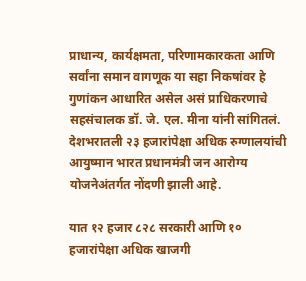प्राधान्य, कार्यक्षमता, परिणामकारकता आणि सर्वांना समान वागणूक या सहा निकषांवर हे गुणांकन आधारित असेल असं प्राधिकरणाचे सहसंचालक डॉ. जे. एल. मीना यांनी सांगितलं. देशभरातली २३ हजारांपेक्षा अधिक रुग्णालयांची आयुष्मान भारत प्रधानमंत्री जन आरोग्य योजनेअंतर्गत नोंदणी झाली आहे.

यात १२ हजार ८२८ सरकारी आणि १० हजारांपेक्षा अधिक खाजगी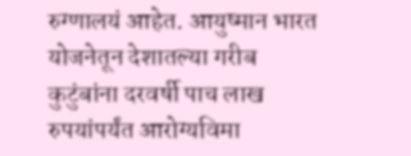रुग्णालयं आहेत. आयुष्मान भारत योजनेतून देशातल्या गरीब कुटुंबांना दरवर्षी पाच लाख रुपयांपर्यंत आरोग्यविमा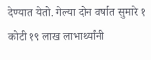देण्यात येतो. गेल्या दोन वर्षात सुमारे १ कोटी १९ लाख लाभार्थ्यांनी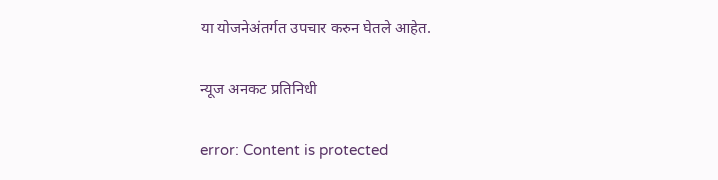या योजनेअंतर्गत उपचार करुन घेतले आहेत.

न्यूज अनकट प्रतिनिधी

error: Content is protected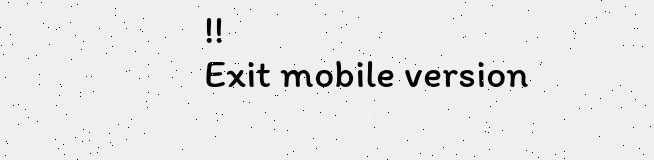!!
Exit mobile version